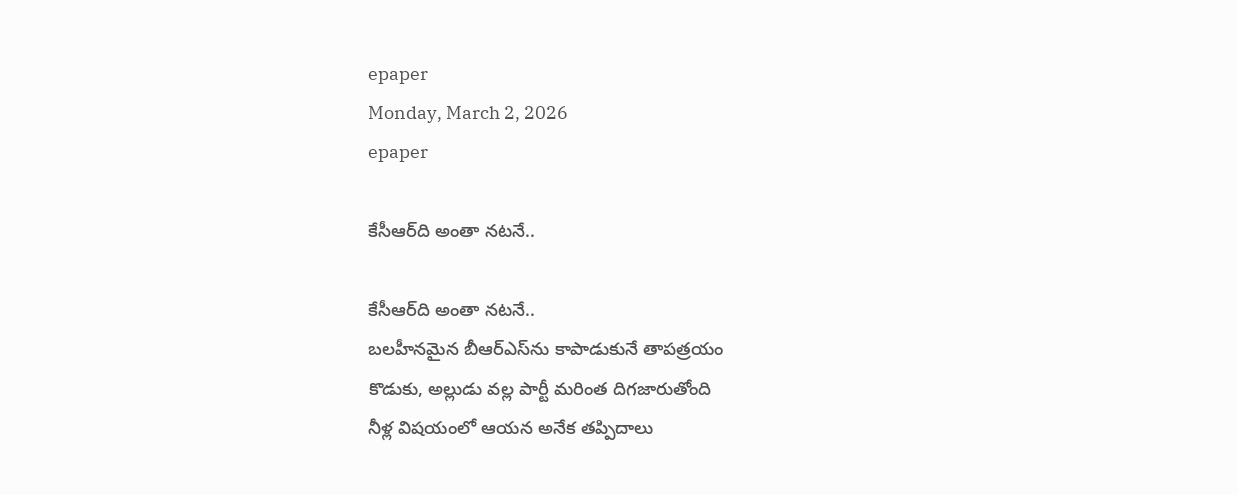epaper
Monday, March 2, 2026
epaper

కేసీఆర్‌ది అంతా నటనే..

కేసీఆర్‌ది అంతా నటనే..
బ‌ల‌హీన‌మైన బీఆర్ఎస్‌ను కాపాడుకునే తాప‌త్ర‌యం
కొడుకు, అల్లుడు వల్ల పార్టీ మ‌రింత దిగజారుతోంది
నీళ్ల విషయంలో ఆయ‌న అనేక తప్పిదాలు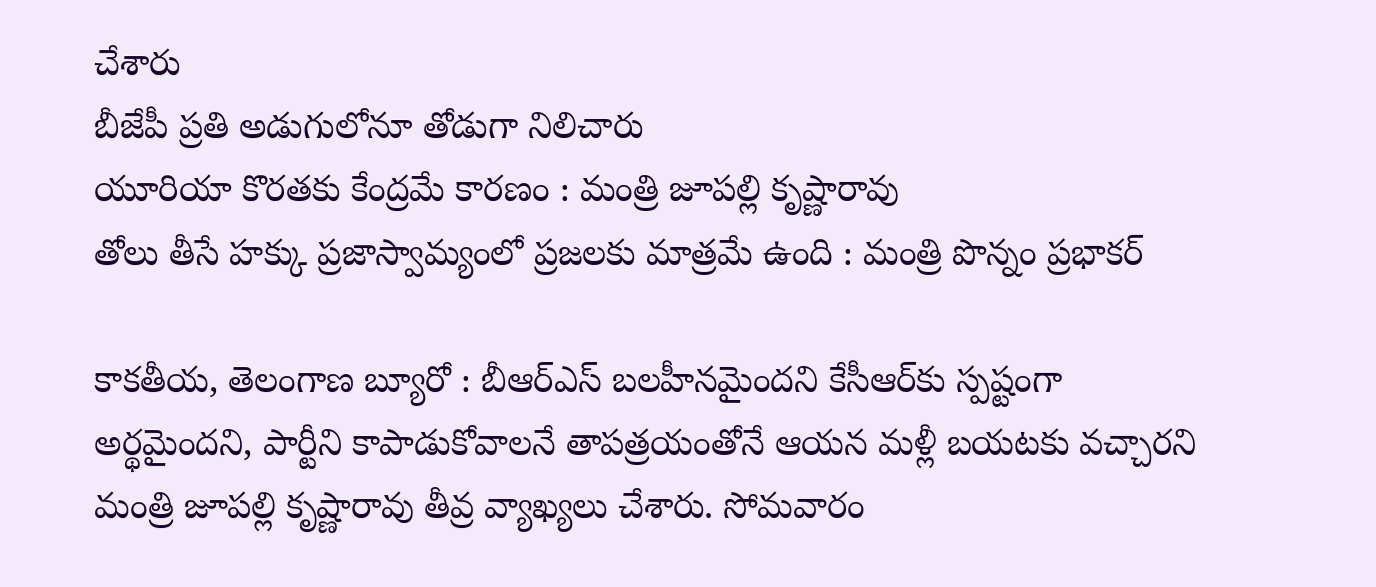చేశారు
బీజేపీ ప్రతి అడుగులోనూ తోడుగా నిలిచారు
యూరియా కొరతకు కేంద్రమే కారణం : మంత్రి జూపల్లి కృష్ణారావు
తోలు తీసే హక్కు ప్రజాస్వామ్యంలో ప్రజలకు మాత్రమే ఉంది : మంత్రి పొన్నం ప్ర‌భాకర్‌

కాకతీయ, తెలంగాణ బ్యూరో : బీఆర్ఎస్ బలహీనమైందని కేసీఆర్‌కు స్పష్టంగా అర్థమైందని, పార్టీని కాపాడుకోవాలనే తాపత్రయంతోనే ఆయన మళ్లీ బయటకు వచ్చారని మంత్రి జూపల్లి కృష్ణారావు తీవ్ర వ్యాఖ్యలు చేశారు. సోమవారం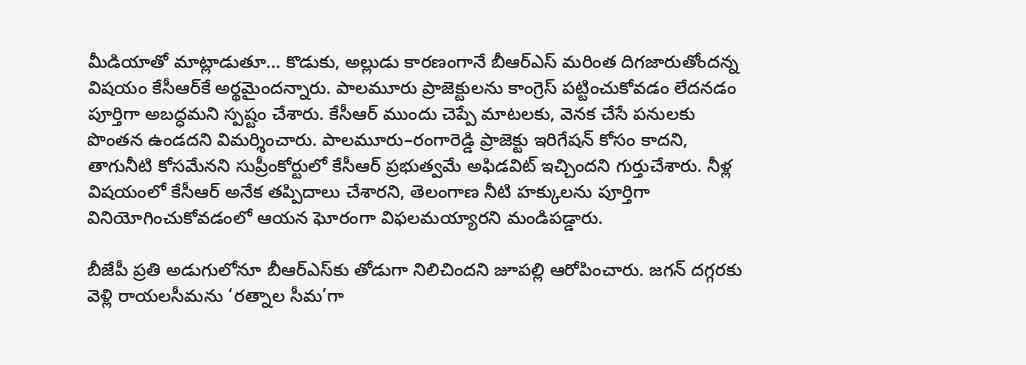మీడియాతో మాట్లాడుతూ… కొడుకు, అల్లుడు కారణంగానే బీఆర్ఎస్ మరింత దిగజారుతోందన్న విషయం కేసీఆర్‌కే అర్థమైందన్నారు. పాలమూరు ప్రాజెక్టులను కాంగ్రెస్ పట్టించుకోవడం లేదనడం పూర్తిగా అబద్ధమని స్పష్టం చేశారు. కేసీఆర్ ముందు చెప్పే మాటలకు, వెనక చేసే పనులకు పొంతన ఉండదని విమర్శించారు. పాలమూరు–రంగారెడ్డి ప్రాజెక్టు ఇరిగేషన్ కోసం కాదని, తాగునీటి కోసమేనని సుప్రీంకోర్టులో కేసీఆర్ ప్రభుత్వమే అఫిడవిట్ ఇచ్చిందని గుర్తుచేశారు. నీళ్ల విషయంలో కేసీఆర్ అనేక తప్పిదాలు చేశారని, తెలంగాణ నీటి హక్కులను పూర్తిగా వినియోగించుకోవడంలో ఆయన ఘోరంగా విఫలమయ్యారని మండిపడ్డారు.

బీజేపీ ప్రతి అడుగులోనూ బీఆర్ఎస్‌కు తోడుగా నిలిచిందని జూపల్లి ఆరోపించారు. జగన్ దగ్గరకు వెళ్లి రాయలసీమను ‘రత్నాల సీమ’గా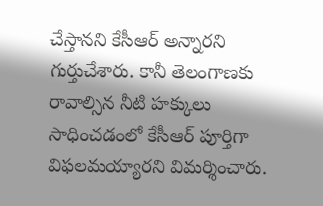చేస్తానని కేసీఆర్ అన్నారని గుర్తుచేశారు. కానీ తెలంగాణకు రావాల్సిన నీటి హక్కులు సాధించడంలో కేసీఆర్ పూర్తిగా విఫలమయ్యారని విమర్శించారు.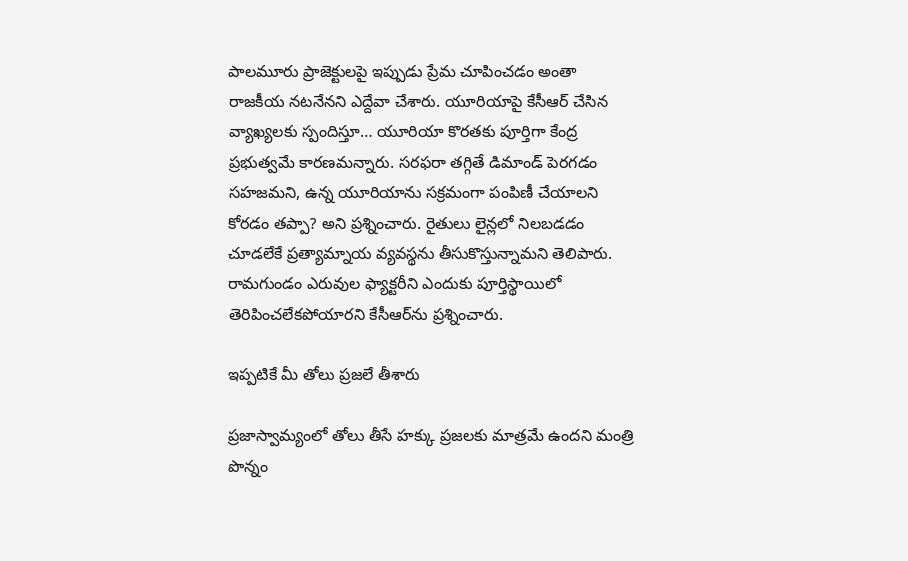పాలమూరు ప్రాజెక్టులపై ఇప్పుడు ప్రేమ చూపించడం అంతా రాజకీయ నటనేనని ఎద్దేవా చేశారు. యూరియాపై కేసీఆర్ చేసిన వ్యాఖ్యలకు స్పందిస్తూ… యూరియా కొరతకు పూర్తిగా కేంద్ర ప్రభుత్వమే కారణమన్నారు. సరఫరా తగ్గితే డిమాండ్ పెరగడం సహజమని, ఉన్న యూరియాను సక్రమంగా పంపిణీ చేయాలని కోరడం తప్పా? అని ప్రశ్నించారు. రైతులు లైన్లలో నిలబడడం చూడలేకే ప్రత్యామ్నాయ వ్యవస్థను తీసుకొస్తున్నామని తెలిపారు. రామగుండం ఎరువుల ఫ్యాక్టరీని ఎందుకు పూర్తిస్థాయిలో తెరిపించలేకపోయారని కేసీఆర్‌ను ప్రశ్నించారు.

ఇప్పటికే మీ తోలు ప్రజలే తీశారు

ప్రజాస్వామ్యంలో తోలు తీసే హక్కు ప్రజలకు మాత్రమే ఉందని మంత్రి పొన్నం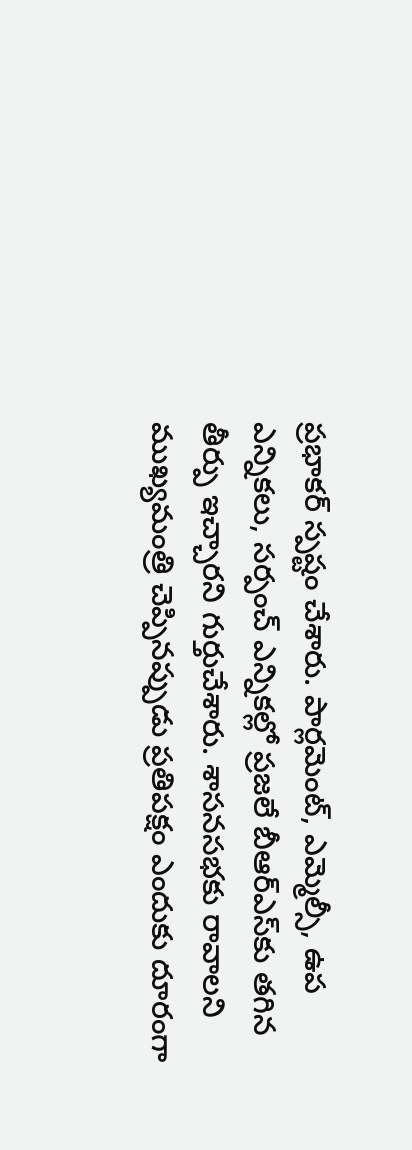ప్రభాకర్ స్పష్టం చేశారు. పార్లమెంట్, ఎమ్మెల్సీ, ఉప ఎన్నికలు, సర్పంచ్ ఎన్నికల్లో ప్రజలే బీఆర్ఎస్‌కు తగిన తీర్పు ఇచ్చారని గుర్తుచేశారు. శాసనసభకు రావాలని ముఖ్యమంత్రి చెప్పినప్పుడు ప్రతిపక్షం ఎందుకు దూరంగా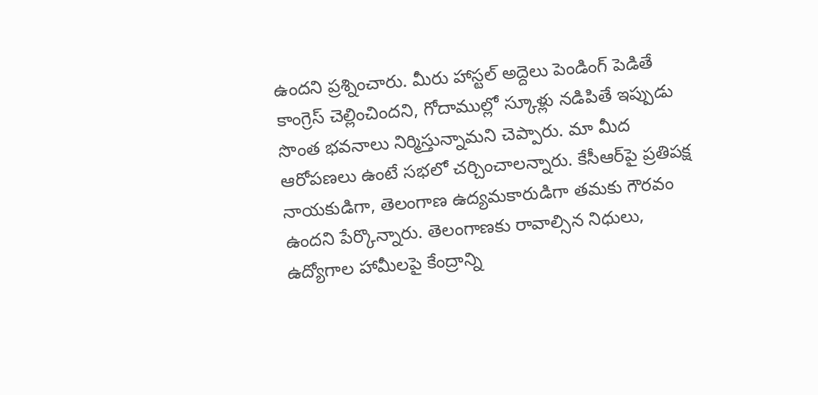ఉందని ప్రశ్నించారు. మీరు హాస్టల్ అద్దెలు పెండింగ్ పెడితే కాంగ్రెస్ చెల్లించిందని, గోదాముల్లో స్కూళ్లు నడిపితే ఇప్పుడు సొంత భవనాలు నిర్మిస్తున్నామని చెప్పారు. మా మీద ఆరోపణలు ఉంటే సభలో చర్చించాలన్నారు. కేసీఆర్‌పై ప్రతిపక్ష నాయకుడిగా, తెలంగాణ ఉద్యమకారుడిగా తమకు గౌరవం ఉందని పేర్కొన్నారు. తెలంగాణకు రావాల్సిన నిధులు, ఉద్యోగాల హామీలపై కేంద్రాన్ని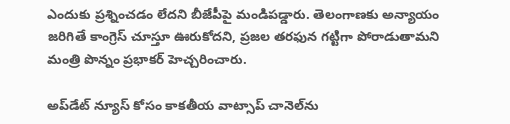ఎందుకు ప్రశ్నించడం లేదని బీజేపీపై మండిపడ్డారు. తెలంగాణకు అన్యాయం జరిగితే కాంగ్రెస్ చూస్తూ ఊరుకోదని, ప్రజల తరఫున గట్టిగా పోరాడుతామని మంత్రి పొన్నం ప్రభాకర్ హెచ్చరించారు.

అప్‌డేట్ న్యూస్ కోసం కాక‌తీయ వాట్సాప్ చానెల్‌ను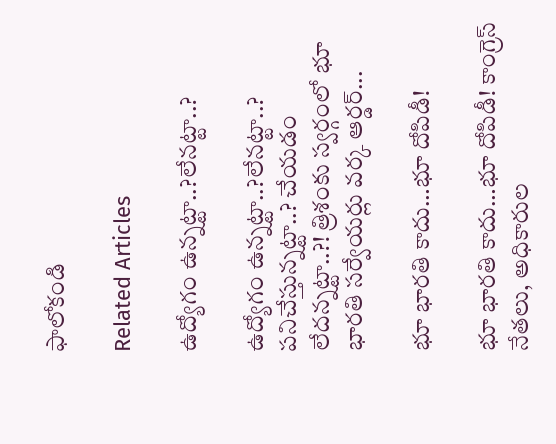ఫాలోకండి

Related Articles

ఉద్యోగం ఉన్న‌ట్టా..?లేన‌ట్టా..?

ఉద్యోగం ఉన్న‌ట్టా..?లేన‌ట్టా..? ప‌నిచేస్తున్న‌ట్టా..? చేయ‌డం లేద‌న్న‌ట్టా..?! త్రిశంకు స్వ‌ర్గంలో భూ భార‌తి స‌ర్వేయ‌ర్లు వ‌ర్క ఆర్డ‌ర్...

భూ భారతి కాదు…భూ దోపిడీ!

భూ భారతి కాదు…భూ దోపిడీ! కాంగ్రెస్ నేతలు, అధికారుల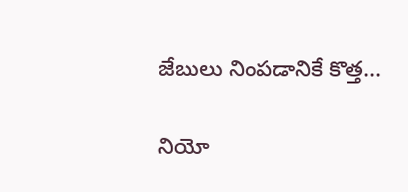జేబులు నింపడానికే కొత్త...

నియో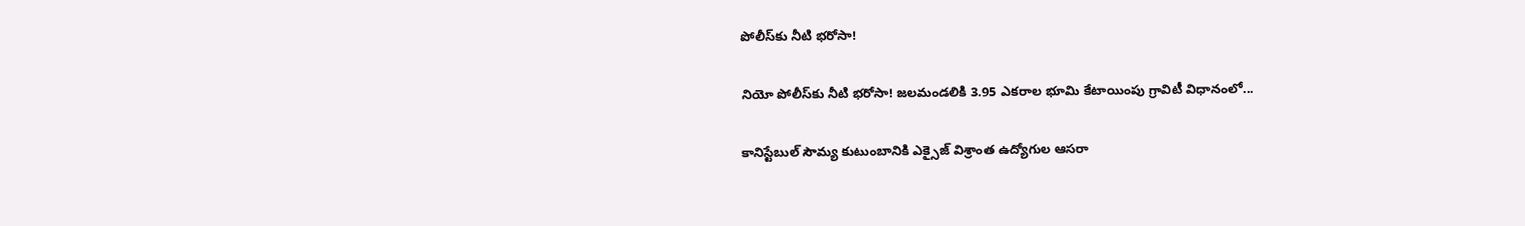పోలీస్‌కు నీటి భరోసా!

నియో పోలీస్‌కు నీటి భరోసా! జలమండలికి 3.95 ఎకరాల భూమి కేటాయింపు గ్రావిటీ విధానంలో...

కానిస్టేబుల్ సౌమ్య కుటుంబానికి ఎక్సైజ్ విశ్రాంత ఉద్యోగుల ఆసరా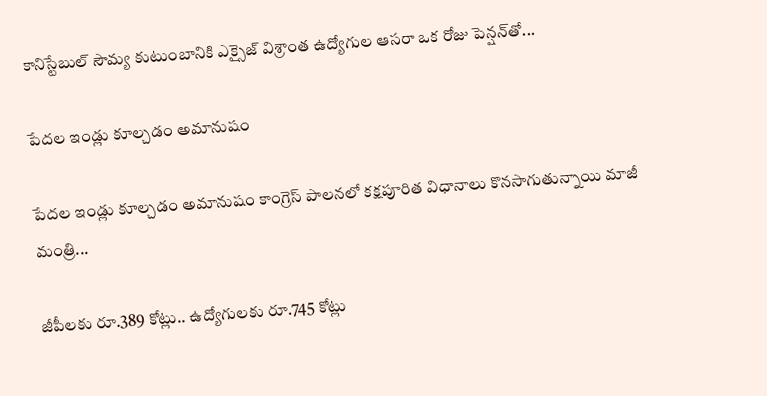కానిస్టేబుల్ సౌమ్య కుటుంబానికి ఎక్సైజ్ విశ్రాంత ఉద్యోగుల ఆసరా ఒక రోజు పెన్షన్‌తో...

పేదల ఇండ్లు కూల్చడం అమానుషం

పేదల ఇండ్లు కూల్చడం అమానుషం కాంగ్రెస్ పాలనలో క‌క్షపూరిత విధానాలు కొనసాగుతున్నాయి మాజీ మంత్రి...

జీపీలకు రూ.389 కోట్లు.. ఉద్యోగులకు రూ.745 కోట్లు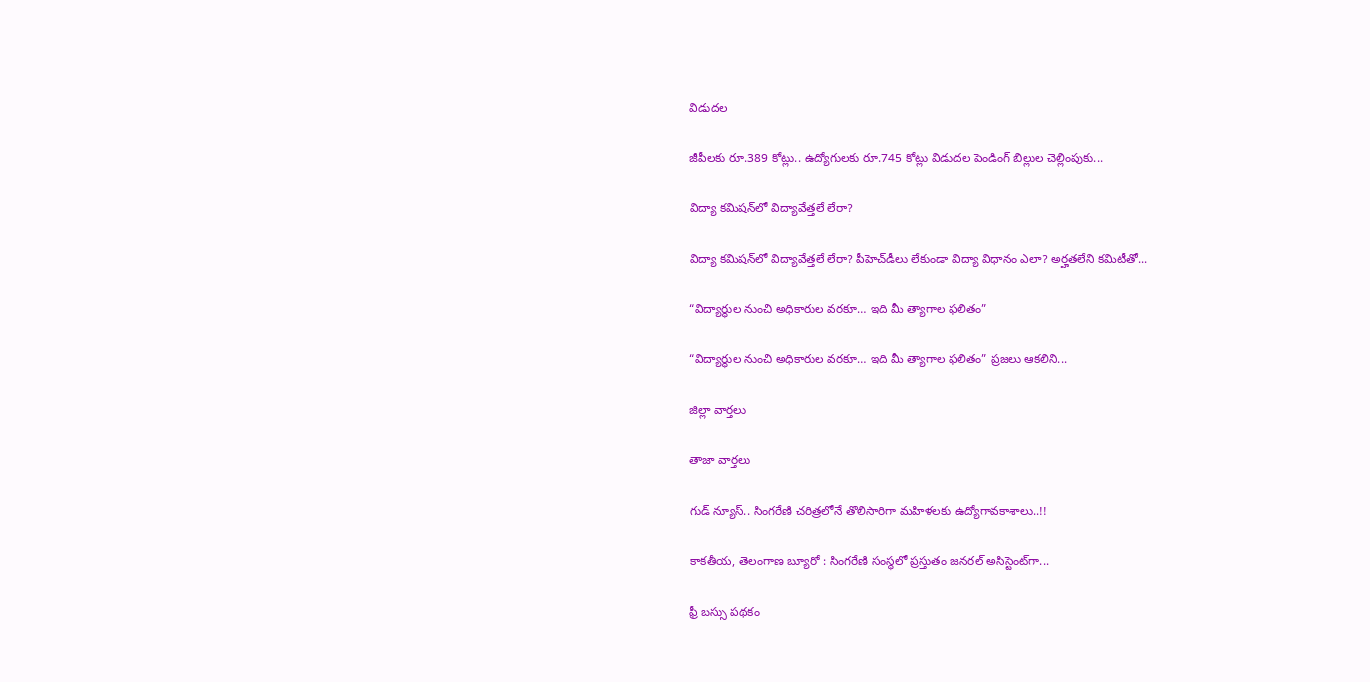విడుదల

జీపీలకు రూ.389 కోట్లు.. ఉద్యోగులకు రూ.745 కోట్లు విడుదల పెండింగ్ బిల్లుల చెల్లింపుకు...

విద్యా కమిషన్‌లో విద్యావేత్తలే లేరా?

విద్యా కమిషన్‌లో విద్యావేత్తలే లేరా? పీహెచ్‌డీలు లేకుండా విద్యా విధానం ఎలా? అర్హతలేని కమిటీతో...

“విద్యార్థుల నుంచి అధికారుల వరకూ… ఇది మీ త్యాగాల ఫలితం”

“విద్యార్థుల నుంచి అధికారుల వరకూ… ఇది మీ త్యాగాల ఫలితం” ప్రజలు ఆకలిని...

జిల్లా వార్త‌లు

తాజా వార్త‌లు

గుడ్ న్యూస్.. సింగరేణి చరిత్రలోనే తొలిసారిగా మ‌హిళ‌ల‌కు ఉద్యోగావ‌కాశాలు..!!

కాక‌తీయ‌, తెలంగాణ బ్యూరో : సింగరేణి సంస్థలో ప్రస్తుతం జనరల్ అసిస్టెంట్‌గా...

ఫ్రీ బస్సు పథకం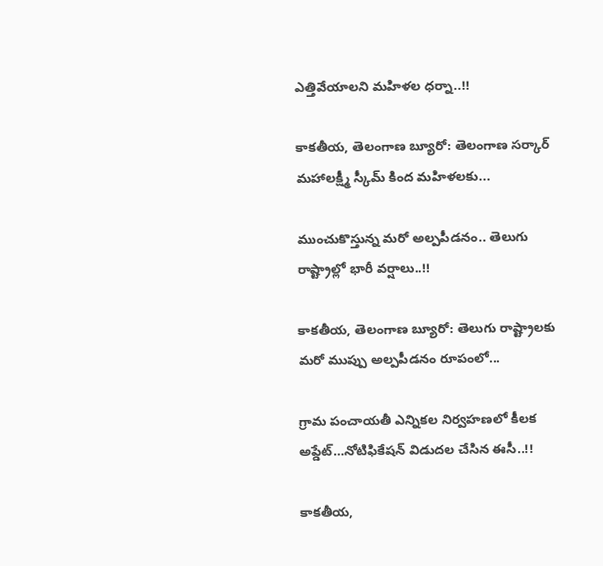ఎత్తివేయాలని మహిళల ధర్నా..!!

కాకతీయ, తెలంగాణ బ్యూరో: తెలంగాణ సర్కార్ మహాలక్ష్మీ స్కీమ్ కింద మహిళలకు...

ముంచుకొస్తున్న మరో అల్పపీడనం.. తెలుగు రాష్ట్రాల్లో భారీ వర్షాలు..!!

కాకతీయ, తెలంగాణ బ్యూరో: తెలుగు రాష్ట్రాలకు మరో ముప్పు అల్పపీడనం రూపంలో...

గ్రామ పంచాయ‌తీ ఎన్నిక‌ల నిర్వ‌హ‌ణ‌లో కీల‌క అప్డేట్‌…నోటిఫికేషన్ విడుదల చేసిన ఈసీ..!!

కాకతీయ,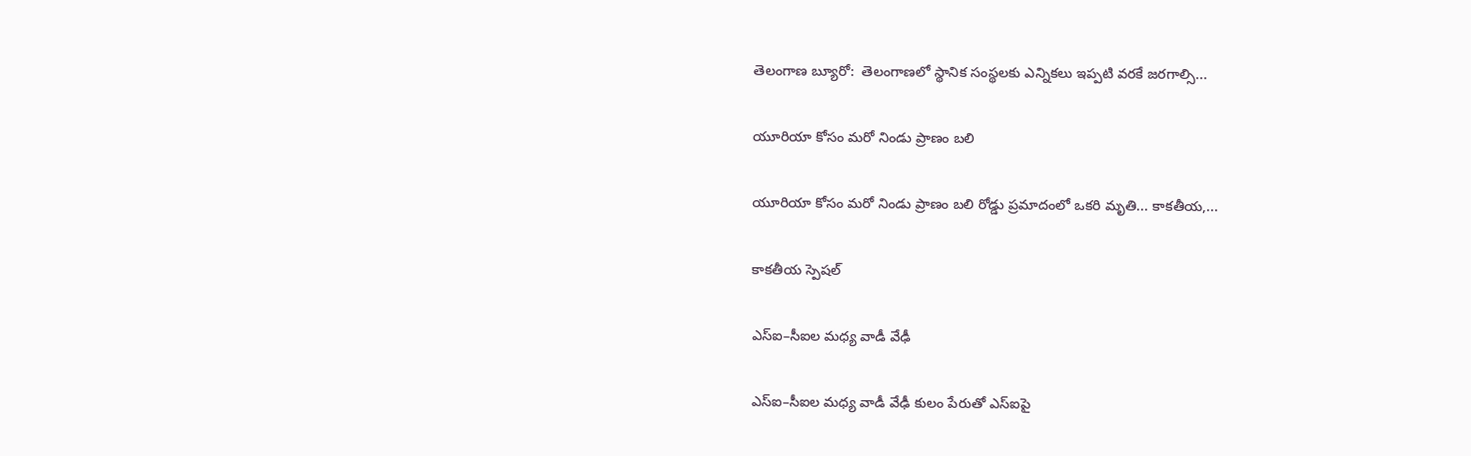తెలంగాణ బ్యూరో:  తెలంగాణలో స్థానిక సంస్థలకు ఎన్నికలు ఇప్పటి వరకే జరగాల్సి...

యూరియా కోసం మరో నిండు ప్రాణం బలి

యూరియా కోసం మరో నిండు ప్రాణం బలి రోడ్డు ప్రమాదంలో ఒకరి మృతి... కాకతీయ,...

కాక‌తీయ స్పెష‌ల్‌

ఎస్ఐ–సీఐల మ‌ధ్య వాడీ వేఢీ

ఎస్ఐ–సీఐల మ‌ధ్య వాడీ వేఢీ కులం పేరుతో ఎస్ఐపై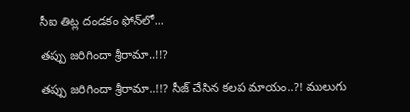సీఐ తిట్ల దండ‌కం ఫోన్‌లో...

త‌ప్పు జ‌రిగిందా శ్రీరామా..!!?

త‌ప్పు జ‌రిగిందా శ్రీరామా..!!? సీజ్ చేసిన క‌ల‌ప‌ మాయం..?! ములుగు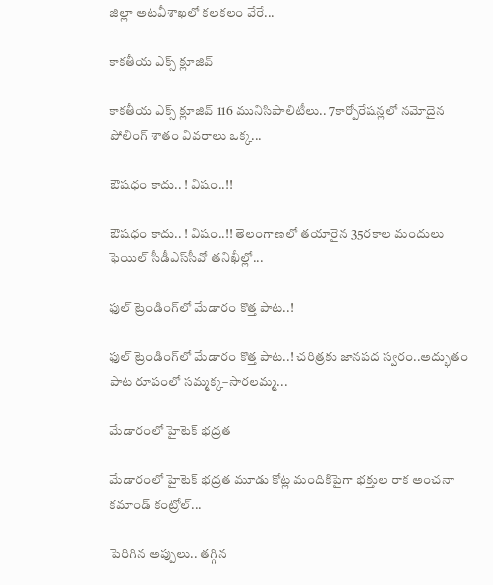జిల్లా అట‌వీశాఖ‌లో క‌ల‌క‌లం వేరే...

కాక‌తీయ ఎక్స్ క్లూజివ్

కాక‌తీయ ఎక్స్ క్లూజివ్ 116 మునిసిపాలిటీలు.. 7కార్పోరేష‌న్ల‌లో న‌మోదైన పోలింగ్ శాతం వివ‌రాలు ఒక్క...

ఔష‌ధం కాదు.. ! విషం..!!

ఔష‌ధం కాదు.. ! విషం..!! తెలంగాణలో తయారైన 35ర‌కాల మందులు ఫెయిల్‌ సీడీఎస్‌సీవో తనిఖీల్లో...

ఫుల్ ట్రెండింగ్‌లో మేడారం కొత్త పాట..!

ఫుల్ ట్రెండింగ్‌లో మేడారం కొత్త పాట..! చరిత్రకు జానపద స్వరం..అద్భుతం పాట రూపంలో సమ్మక్క–సారలమ్మ...

మేడారంలో హైటెక్ భద్రత

మేడారంలో హైటెక్ భద్రత మూడు కోట్ల మందికిపైగా భక్తుల రాక అంచనా కమాండ్ కంట్రోల్...

పెరిగిన అప్పులు.. తగ్గిన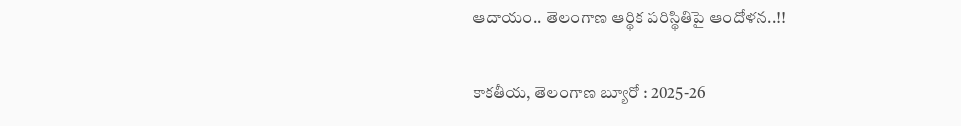ఆదాయం.. తెలంగాణ ఆర్థిక పరిస్థితిపై ఆందోళన..!!

కాకతీయ, తెలంగాణ బ్యూరో : 2025-26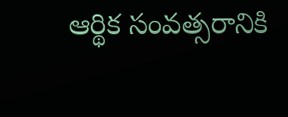ఆర్థిక సంవత్సరానికి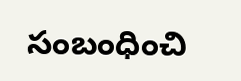సంబంధించి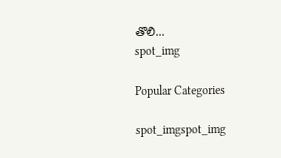తొలి...
spot_img

Popular Categories

spot_imgspot_img